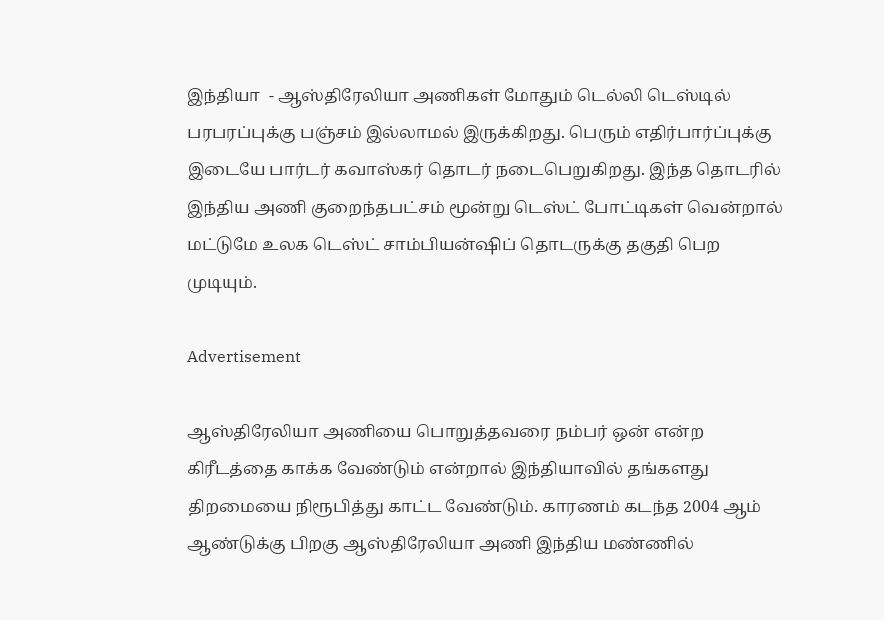இந்தியா  - ஆஸ்திரேலியா அணிகள் மோதும் டெல்லி டெஸ்டில் பரபரப்புக்கு பஞ்சம் இல்லாமல் இருக்கிறது. பெரும் எதிர்பார்ப்புக்கு இடையே பார்டர் கவாஸ்கர் தொடர் நடைபெறுகிறது. இந்த தொடரில் இந்திய அணி குறைந்தபட்சம் மூன்று டெஸ்ட் போட்டிகள் வென்றால் மட்டுமே உலக டெஸ்ட் சாம்பியன்ஷிப் தொடருக்கு தகுதி பெற முடியும்.

Advertisement

ஆஸ்திரேலியா அணியை பொறுத்தவரை நம்பர் ஒன் என்ற கிரீடத்தை காக்க வேண்டும் என்றால் இந்தியாவில் தங்களது திறமையை நிரூபித்து காட்ட வேண்டும். காரணம் கடந்த 2004 ஆம் ஆண்டுக்கு பிறகு ஆஸ்திரேலியா அணி இந்திய மண்ணில்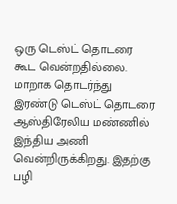ஒரு டெஸ்ட் தொடரை கூட வென்றதில்லை. மாறாக தொடர்ந்து இரண்டு டெஸ்ட் தொடரை ஆஸ்திரேலிய மண்ணில் இந்திய அணி வென்றிருக்கிறது. இதற்கு பழி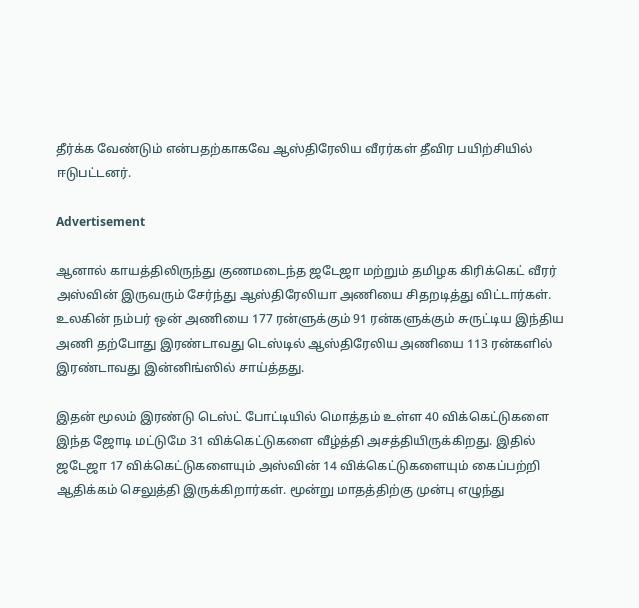தீர்க்க வேண்டும் என்பதற்காகவே ஆஸ்திரேலிய வீரர்கள் தீவிர பயிற்சியில் ஈடுபட்டனர்.

Advertisement

ஆனால் காயத்திலிருந்து குணமடைந்த ஜடேஜா மற்றும் தமிழக கிரிக்கெட் வீரர் அஸ்வின் இருவரும் சேர்ந்து ஆஸ்திரேலியா அணியை சிதறடித்து விட்டார்கள். உலகின் நம்பர் ஒன் அணியை 177 ரன்ளுக்கும் 91 ரன்களுக்கும் சுருட்டிய இந்திய அணி தற்போது இரண்டாவது டெஸ்டில் ஆஸ்திரேலிய அணியை 113 ரன்களில் இரண்டாவது இன்னிங்ஸில் சாய்த்தது.

இதன் மூலம் இரண்டு டெஸ்ட் போட்டியில் மொத்தம் உள்ள 40 விக்கெட்டுகளை இந்த ஜோடி மட்டுமே 31 விக்கெட்டுகளை வீழ்த்தி அசத்தியிருக்கிறது. இதில் ஜடேஜா 17 விக்கெட்டுகளையும் அஸ்வின் 14 விக்கெட்டுகளையும் கைப்பற்றி ஆதிக்கம் செலுத்தி இருக்கிறார்கள். மூன்று மாதத்திற்கு முன்பு எழுந்து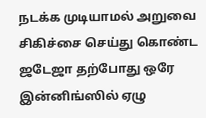நடக்க முடியாமல் அறுவை சிகிச்சை செய்து கொண்ட ஜடேஜா தற்போது ஒரே இன்னிங்ஸில் ஏழு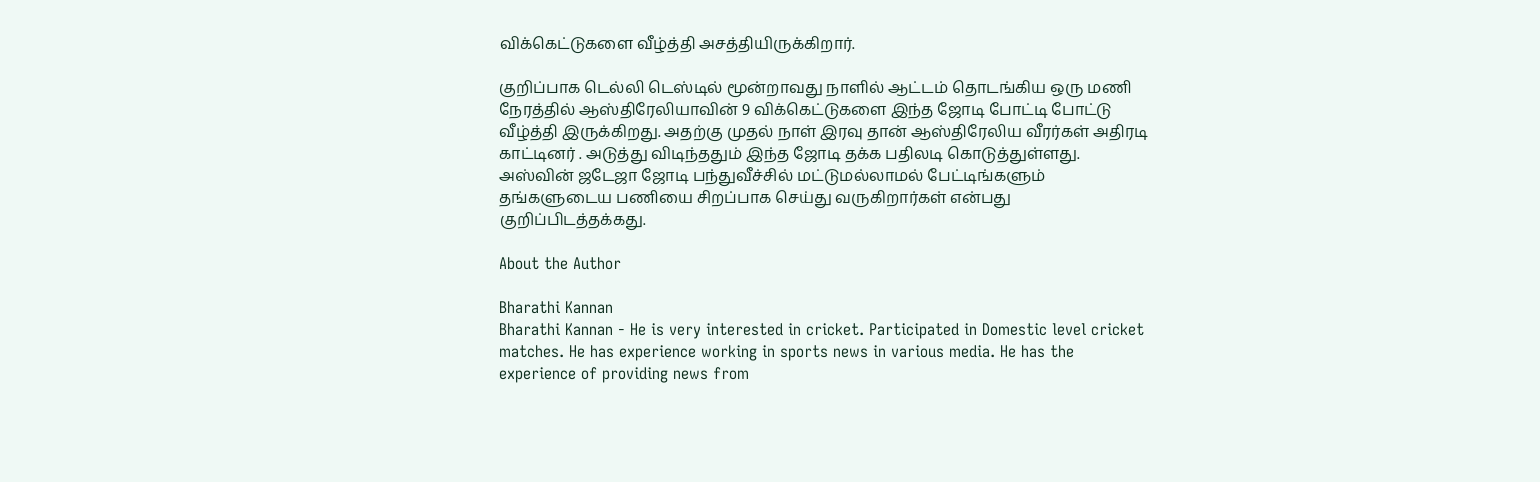விக்கெட்டுகளை வீழ்த்தி அசத்தியிருக்கிறார்.

குறிப்பாக டெல்லி டெஸ்டில் மூன்றாவது நாளில் ஆட்டம் தொடங்கிய ஒரு மணி நேரத்தில் ஆஸ்திரேலியாவின் 9 விக்கெட்டுகளை இந்த ஜோடி போட்டி போட்டு வீழ்த்தி இருக்கிறது. அதற்கு முதல் நாள் இரவு தான் ஆஸ்திரேலிய வீரர்கள் அதிரடி காட்டினர் . அடுத்து விடிந்ததும் இந்த ஜோடி தக்க பதிலடி கொடுத்துள்ளது. அஸ்வின் ஜடேஜா ஜோடி பந்துவீச்சில் மட்டுமல்லாமல் பேட்டிங்களும் தங்களுடைய பணியை சிறப்பாக செய்து வருகிறார்கள் என்பது குறிப்பிடத்தக்கது.

About the Author

Bharathi Kannan
Bharathi Kannan - He is very interested in cricket. Participated in Domestic level cricket matches. He has experience working in sports news in various media. He has the experience of providing news from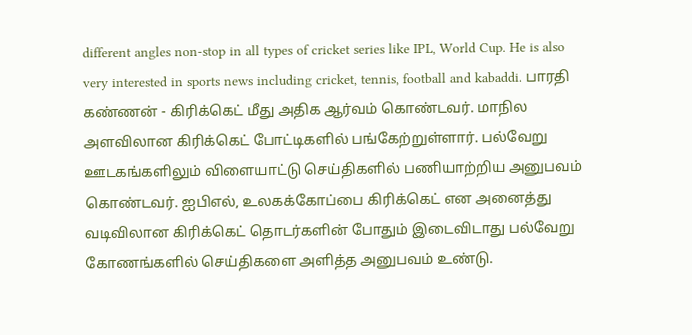different angles non-stop in all types of cricket series like IPL, World Cup. He is also very interested in sports news including cricket, tennis, football and kabaddi. பாரதி கண்ணன் - கிரிக்கெட் மீது அதிக ஆர்வம் கொண்டவர். மாநில அளவிலான கிரிக்கெட் போட்டிகளில் பங்கேற்றுள்ளார். பல்வேறு ஊடகங்களிலும் விளையாட்டு செய்திகளில் பணியாற்றிய அனுபவம் கொண்டவர். ஐபிஎல், உலகக்கோப்பை கிரிக்கெட் என அனைத்து வடிவிலான கிரிக்கெட் தொடர்களின் போதும் இடைவிடாது பல்வேறு கோணங்களில் செய்திகளை அளித்த அனுபவம் உண்டு.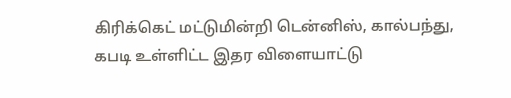கிரிக்கெட் மட்டுமின்றி டென்னிஸ், கால்பந்து, கபடி உள்ளிட்ட இதர விளையாட்டு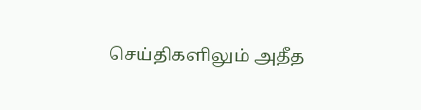செய்திகளிலும் அதீத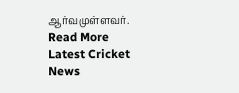ஆர்வமுள்ளவர். Read More
Latest Cricket News